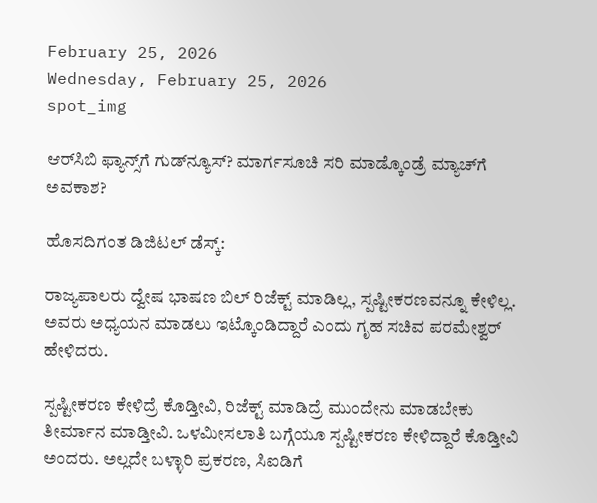February 25, 2026
Wednesday, February 25, 2026
spot_img

ಆರ್‌ಸಿಬಿ ಫ್ಯಾನ್ಸ್‌ಗೆ ಗುಡ್‌ನ್ಯೂಸ್‌? ಮಾರ್ಗಸೂಚಿ ಸರಿ ಮಾಡ್ಕೊಂಡ್ರೆ ಮ್ಯಾಚ್‌ಗೆ ಅವಕಾಶ?

ಹೊಸದಿಗಂತ ಡಿಜಿಟಲ್‌ ಡೆಸ್ಕ್‌:

ರಾಜ್ಯಪಾಲರು ದ್ವೇಷ ಭಾಷಣ ಬಿಲ್ ರಿಜೆಕ್ಟ್ ಮಾಡಿಲ್ಲ, ಸ್ಪಷ್ಟೀಕರಣವನ್ನೂ ಕೇಳಿಲ್ಲ. ಅವರು ಅಧ್ಯಯನ ಮಾಡಲು ಇಟ್ಕೊಂಡಿದ್ದಾರೆ ಎಂದು ಗೃಹ ಸಚಿವ ಪರಮೇಶ್ವರ್ ಹೇಳಿದರು.

ಸ್ಪಷ್ಟೀಕರಣ ಕೇಳಿದ್ರೆ ಕೊಡ್ತೀವಿ, ರಿಜೆಕ್ಟ್ ಮಾಡಿದ್ರೆ ಮುಂದೇನು ಮಾಡಬೇಕು ತೀರ್ಮಾನ ಮಾಡ್ತೀವಿ. ಒಳಮೀಸಲಾತಿ ಬಗ್ಗೆಯೂ ಸ್ಪಷ್ಟೀಕರಣ ಕೇಳಿದ್ದಾರೆ ಕೊಡ್ತೀವಿ ಅಂದರು. ಅಲ್ಲದೇ ಬಳ್ಳಾರಿ ಪ್ರಕರಣ, ಸಿಐಡಿಗೆ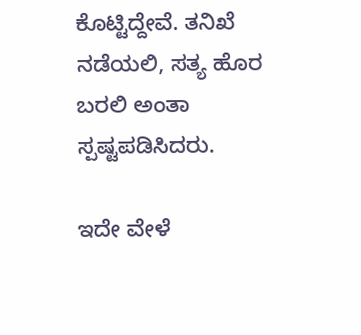ಕೊಟ್ಟಿದ್ದೇವೆ. ತನಿಖೆ ನಡೆಯಲಿ, ಸತ್ಯ ಹೊರ ಬರಲಿ ಅಂತಾ ಸ್ಪಷ್ಟಪಡಿಸಿದರು.

ಇದೇ ವೇಳೆ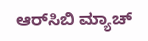ಆರ್‌ಸಿಬಿ ಮ್ಯಾಚ್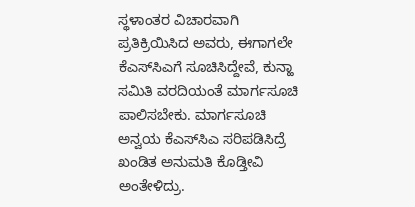ಸ್ಥಳಾಂತರ ವಿಚಾರವಾಗಿ ಪ್ರತಿಕ್ರಿಯಿಸಿದ ಅವರು, ಈಗಾಗಲೇ ಕೆಎಸ್‌ಸಿಎಗೆ ಸೂಚಿಸಿದ್ದೇವೆ, ಕುನ್ಹಾ ಸಮಿತಿ ವರದಿಯಂತೆ ಮಾರ್ಗಸೂಚಿ ಪಾಲಿಸಬೇಕು. ಮಾರ್ಗಸೂಚಿ‌ ಅನ್ವಯ ‌ಕೆಎಸ್‌ಸಿಎ ಸರಿಪಡಿಸಿದ್ರೆ ಖಂಡಿತ ಅನುಮತಿ ಕೊಡ್ತೀವಿ ಅಂತೇಳಿದ್ರು.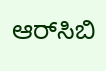ಆರ್‌ಸಿಬಿ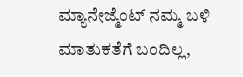ಮ್ಯಾನೇಜ್ಮೆಂಟ್ ನಮ್ಮ ಬಳಿ ಮಾತುಕತೆಗೆ ಬಂದಿಲ್ಲ,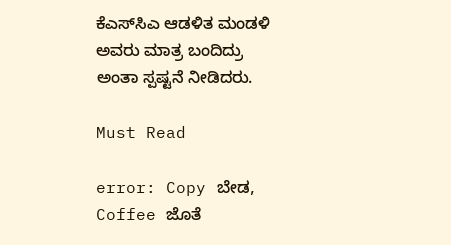ಕೆಎಸ್‌ಸಿಎ ಆಡಳಿತ ಮಂಡಳಿ ಅವರು ಮಾತ್ರ ಬಂದಿದ್ರು ಅಂತಾ ಸ್ಪಷ್ಟನೆ ನೀಡಿದರು.

Must Read

error: Copy ಬೇಡ, Coffee ಜೊತೆ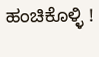ಹಂಚಿಕೊಳ್ಳಿ !